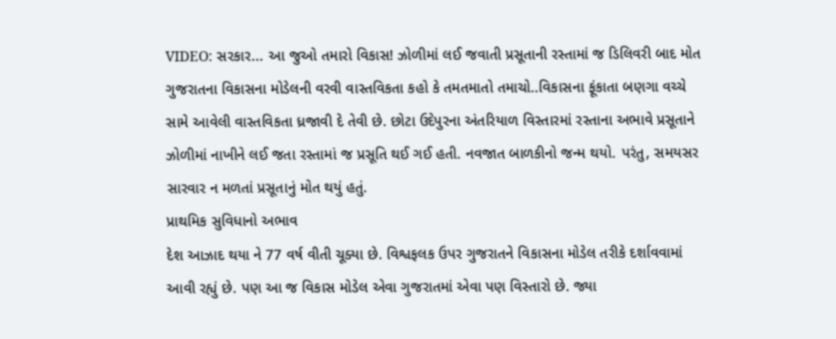VIDEO: સરકાર... આ જુઓ તમારો વિકાસ! ઝોળીમાં લઈ જવાતી પ્રસૂતાની રસ્તામાં જ ડિલિવરી બાદ મોત
ગુજરાતના વિકાસના મોડેલની વરવી વાસ્તવિકતા કહો કે તમતમાતો તમાચો..વિકાસના ફૂંકાતા બણગા વચ્ચે સામે આવેલી વાસ્તવિકતા ધ્રજાવી દે તેવી છે. છોટા ઉદેપુરના અંતરિયાળ વિસ્તારમાં રસ્તાના અભાવે પ્રસૂતાને ઝોળીમાં નાખીને લઈ જતા રસ્તામાં જ પ્રસૂતિ થઈ ગઈ હતી. નવજાત બાળકીનો જન્મ થયો. પરંતુ, સમયસર સારવાર ન મળતાં પ્રસૂતાનું મોત થયું હતું.
પ્રાથમિક સુવિધાનો અભાવ
દેશ આઝાદ થયા ને 77 વર્ષ વીતી ચૂક્યા છે. વિશ્વફલક ઉપર ગુજરાતને વિકાસના મોડેલ તરીકે દર્શાવવામાં આવી રહ્યું છે. પણ આ જ વિકાસ મોડેલ એવા ગુજરાતમાં એવા પણ વિસ્તારો છે. જ્યા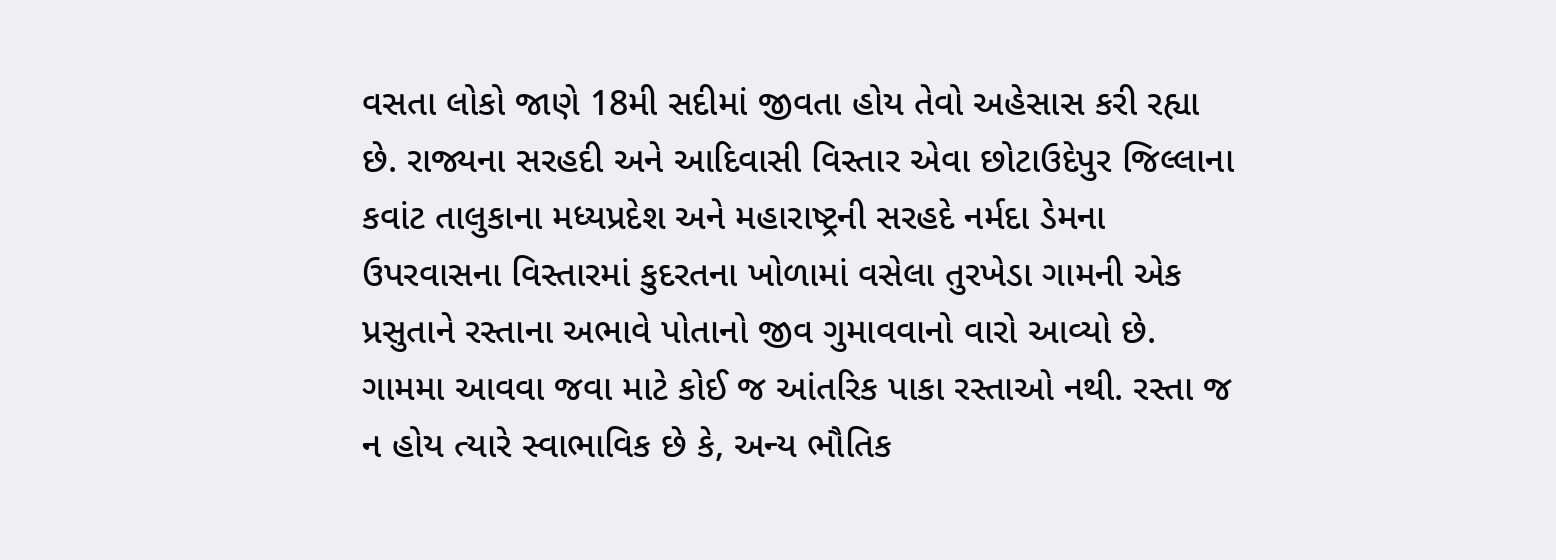વસતા લોકો જાણે 18મી સદીમાં જીવતા હોય તેવો અહેસાસ કરી રહ્યા છે. રાજ્યના સરહદી અને આદિવાસી વિસ્તાર એવા છોટાઉદેપુર જિલ્લાના કવાંટ તાલુકાના મધ્યપ્રદેશ અને મહારાષ્ટ્રની સરહદે નર્મદા ડેમના ઉપરવાસના વિસ્તારમાં કુદરતના ખોળામાં વસેલા તુરખેડા ગામની એક પ્રસુતાને રસ્તાના અભાવે પોતાનો જીવ ગુમાવવાનો વારો આવ્યો છે. ગામમા આવવા જવા માટે કોઈ જ આંતરિક પાકા રસ્તાઓ નથી. રસ્તા જ ન હોય ત્યારે સ્વાભાવિક છે કે, અન્ય ભૌતિક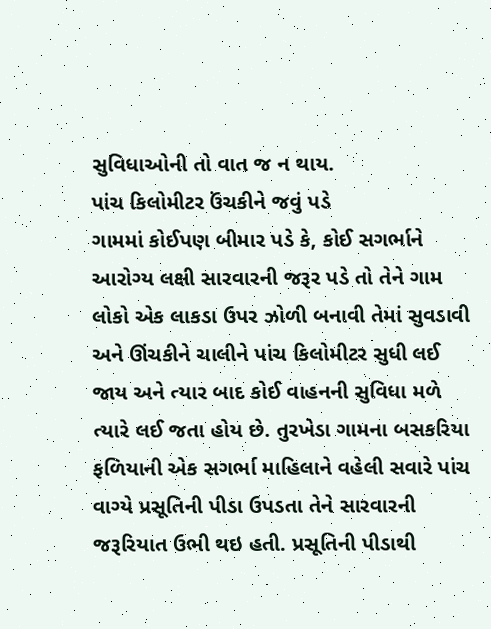સુવિધાઓની તો વાત જ ન થાય.
પાંચ કિલોમીટર ઉંચકીને જવું પડે
ગામમાં કોઈપણ બીમાર પડે કે, કોઈ સગર્ભાને આરોગ્ય લક્ષી સારવારની જરૂર પડે તો તેને ગામ લોકો એક લાકડા ઉપર ઝોળી બનાવી તેમાં સુવડાવી અને ઊંચકીને ચાલીને પાંચ કિલોમીટર સુધી લઈ જાય અને ત્યાર બાદ કોઈ વાહનની સુવિધા મળે ત્યારે લઈ જતા હોય છે. તુરખેડા ગામના બસકરિયા ફળિયાની એક સગર્ભા માહિલાને વહેલી સવારે પાંચ વાગ્યે પ્રસૂતિની પીડા ઉપડતા તેને સારવારની જરૂરિયાત ઉભી થઇ હતી. પ્રસૂતિની પીડાથી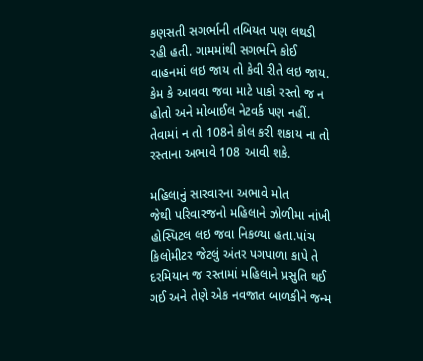કણસતી સગર્ભાની તબિયત પણ લથડી રહી હતી. ગામમાંથી સગર્ભાને કોઈ વાહનમાં લઇ જાય તો કેવી રીતે લઇ જાય. કેમ કે આવવા જવા માટે પાકો રસ્તો જ ન હોતો અને મોબાઈલ નેટવર્ક પણ નહીં. તેવામાં ન તો 108ને કોલ કરી શકાય ના તો રસ્તાના અભાવે 108 આવી શકે.

મહિલાનું સારવારના અભાવે મોત
જેથી પરિવારજનો મહિલાને ઝોળીમા નાંખી હોસ્પિટલ લઇ જવા નિકળ્યા હતા.પાંચ કિલોમીટર જેટલું અંતર પગપાળા કાપે તે દરમિયાન જ રસ્તામાં મહિલાને પ્રસુતિ થઈ ગઈ અને તેણે એક નવજાત બાળકીને જન્મ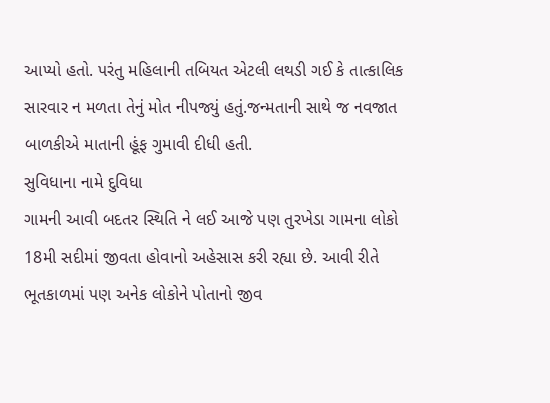આપ્યો હતો. પરંતુ મહિલાની તબિયત એટલી લથડી ગઈ કે તાત્કાલિક સારવાર ન મળતા તેનું મોત નીપજ્યું હતું.જન્મતાની સાથે જ નવજાત બાળકીએ માતાની હૂંફ ગુમાવી દીધી હતી.
સુવિધાના નામે દુવિધા
ગામની આવી બદતર સ્થિતિ ને લઈ આજે પણ તુરખેડા ગામના લોકો 18મી સદીમાં જીવતા હોવાનો અહેસાસ કરી રહ્યા છે. આવી રીતે ભૂતકાળમાં પણ અનેક લોકોને પોતાનો જીવ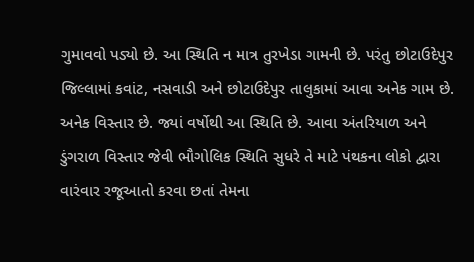ગુમાવવો પડ્યો છે. આ સ્થિતિ ન માત્ર તુરખેડા ગામની છે. પરંતુ છોટાઉદેપુર જિલ્લામાં કવાંટ, નસવાડી અને છોટાઉદેપુર તાલુકામાં આવા અનેક ગામ છે. અનેક વિસ્તાર છે. જ્યાં વર્ષોથી આ સ્થિતિ છે. આવા અંતરિયાળ અને ડુંગરાળ વિસ્તાર જેવી ભૌગોલિક સ્થિતિ સુધરે તે માટે પંથકના લોકો દ્વારા વારંવાર રજૂઆતો કરવા છતાં તેમના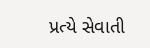પ્રત્યે સેવાતી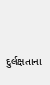દુર્લક્ષતાના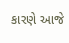કારણે આજે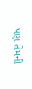પણ તેમની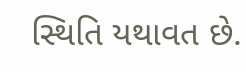સ્થિતિ યથાવત છે.